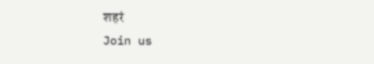शहरं
Join us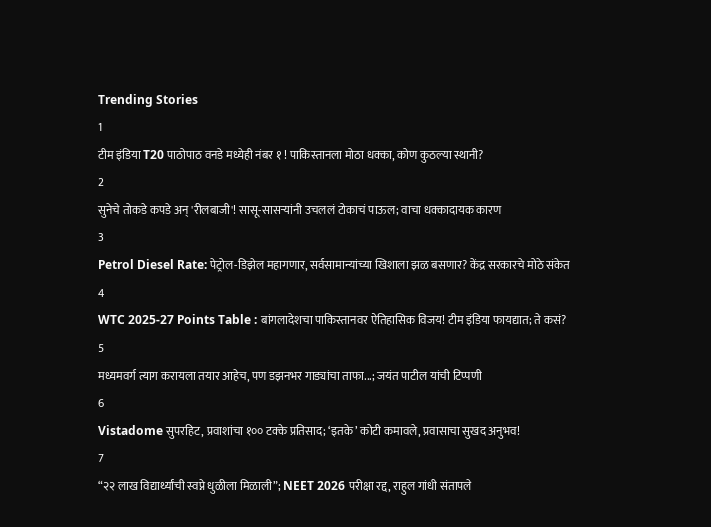Trending Stories
1
टीम इंडिया T20 पाठोपाठ वनडे मध्येही नंबर १ ! पाकिस्तानला मोठा धक्का, कोण कुठल्या स्थानी?
2
सुनेचे तोकडे कपडे अन् 'रीलबाजी'! सासू-सासऱ्यांनी उचललं टोकाचं पाऊल; वाचा धक्कादायक कारण
3
Petrol Diesel Rate: पेट्रोल-डिझेल महागणार, सर्वसामान्यांच्या खिशाला झळ बसणार? केंद्र सरकारचे मोठे संकेत
4
WTC 2025-27 Points Table : बांगलादेशचा पाकिस्तानवर ऐतिहासिक विजय! टीम इंडिया फायद्यात; ते कसं?
5
मध्यमवर्ग त्याग करायला तयार आहेच, पण डझनभर गाड्यांचा ताफा...; जयंत पाटील यांची टिप्पणी
6
Vistadome सुपरहिट, प्रवाशांचा १०० टक्के प्रतिसाद; ‘इतके’ कोटी कमावले, प्रवासाचा सुखद अनुभव!
7
“२२ लाख विद्यार्थ्यांची स्वप्ने धुळीला मिळाली”; NEET 2026 परीक्षा रद्द, राहुल गांधी संतापले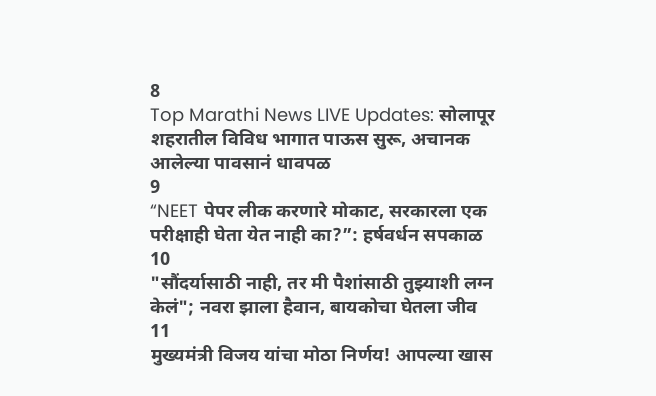8
Top Marathi News LIVE Updates: सोलापूर शहरातील विविध भागात पाऊस सुरू, अचानक आलेल्या पावसानं धावपळ
9
“NEET पेपर लीक करणारे मोकाट, सरकारला एक परीक्षाही घेता येत नाही का?”: हर्षवर्धन सपकाळ
10
"सौंदर्यासाठी नाही, तर मी पैशांसाठी तुझ्याशी लग्न केलं"; नवरा झाला हैवान, बायकोचा घेतला जीव
11
मुख्यमंत्री विजय यांचा मोठा निर्णय! आपल्या खास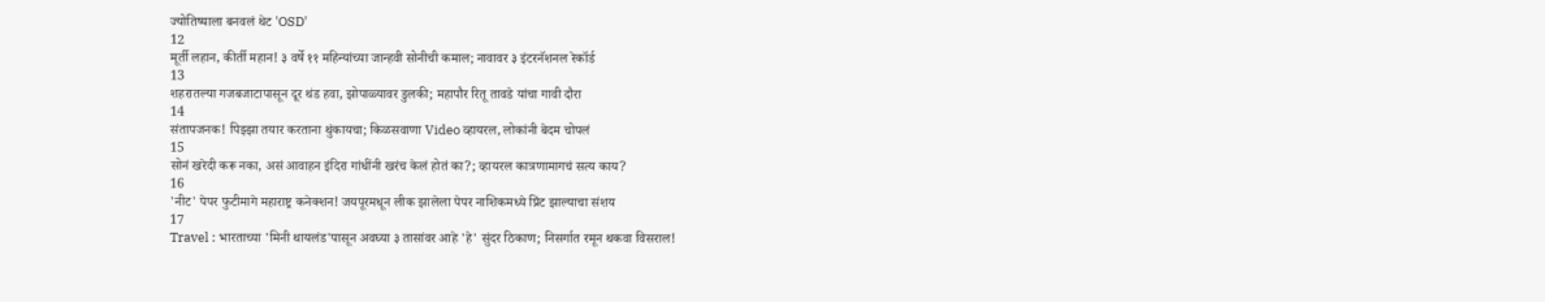ज्योतिष्याला बनवलं थेट 'OSD'
12
मूर्ती लहान, कीर्ती महान! ३ वर्षे ११ महिन्यांच्या जान्हवी सोनीची कमाल; नावावर ३ इंटरनॅशनल रेकॉर्ड
13
शहरातल्या गजबजाटापासून दूर थंड हवा, झोपाळ्यावर डुलकी; महापौर रितू तावडे यांचा गावी दौरा
14
संतापजनक! पिझ्झा तयार करताना थुंकायचा; किळसवाणा Video व्हायरल, लोकांनी बेदम चोपलं
15
सोनं खरेदी करू नका, असं आवाहन इंदिरा गांधींनी खरंच केलं होतं का?; व्हायरल कात्रणामागचं सत्य काय?
16
'नीट' पेपर फुटीमागे महाराष्ट्र कनेक्शन! जयपूरमधून लीक झालेला पेपर नाशिकमध्ये प्रिंट झाल्याचा संशय
17
Travel : भारताच्या 'मिनी थायलंड'पासून अवघ्या ३ तासांवर आहे 'हे' सुंदर ठिकाण; निसर्गात रमून थकवा विसराल!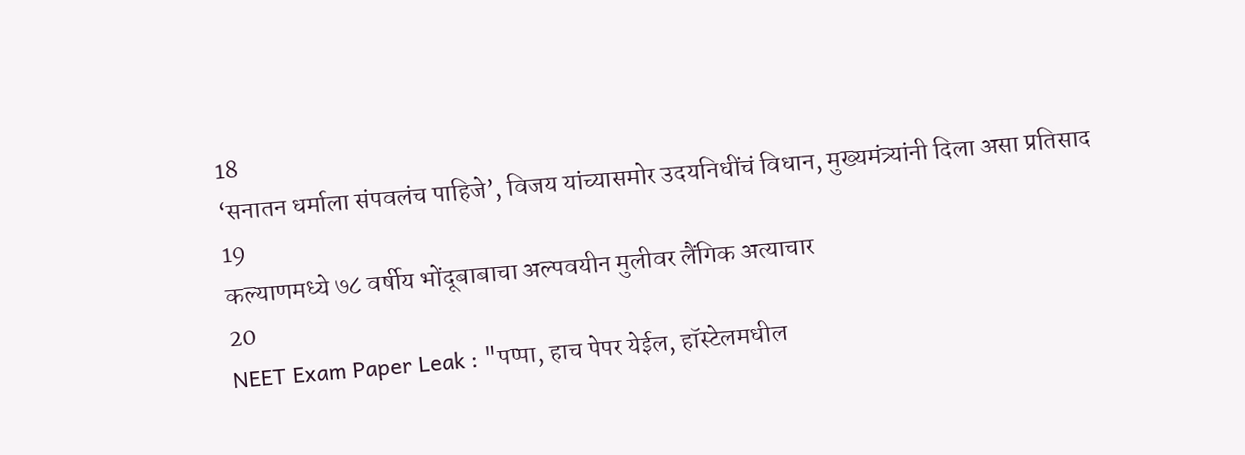18
‘सनातन धर्माला संपवलंच पाहिजे’, विजय यांच्यासमोर उदयनिधींचं विधान, मुख्यमंत्र्यांनी दिला असा प्रतिसाद
19
कल्याणमध्ये ७८ वर्षीय भोंदूबाबाचा अल्पवयीन मुलीवर लैंगिक अत्याचार
20
NEET Exam Paper Leak : "पप्पा, हाच पेपर येईल, हॉस्टेलमधील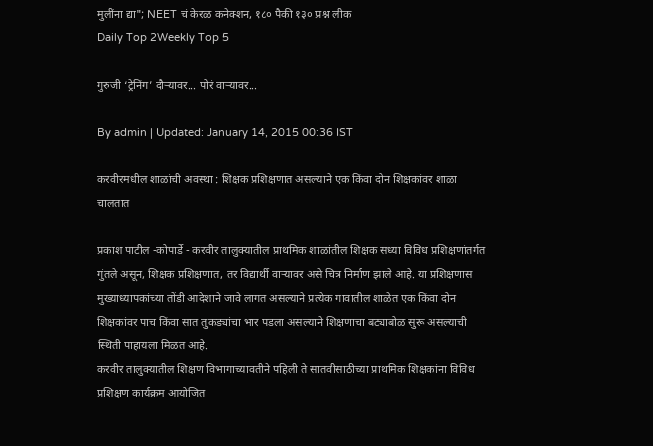मुलींना द्या"; NEET चं केरळ कनेक्शन, १८० पैकी १३० प्रश्न लीक
Daily Top 2Weekly Top 5

गुरुजी ‘ट्रेनिंग’ दौऱ्यावर... पोरं वाऱ्यावर...

By admin | Updated: January 14, 2015 00:36 IST

करवीरमधील शाळांची अवस्था : शिक्षक प्रशिक्षणात असल्याने एक किंवा दोन शिक्षकांवर शाळा चालतात

प्रकाश पाटील -कोपार्डे - करवीर तालुक्यातील प्राथमिक शाळांतील शिक्षक सध्या विविध प्रशिक्षणांतर्गत गुंतले असून, शिक्षक प्रशिक्षणात, तर विद्यार्थी वाऱ्यावर असे चित्र निर्माण झाले आहे. या प्रशिक्षणास मुख्याध्यापकांच्या तोंडी आदेशाने जावे लागत असल्याने प्रत्येक गावातील शाळेत एक किंवा दोन शिक्षकांवर पाच किंवा सात तुकड्यांचा भार पडला असल्याने शिक्षणाचा बट्याबोळ सुरू असल्याची स्थिती पाहायला मिळत आहे.
करवीर तालुक्यातील शिक्षण विभागाच्यावतीने पहिली ते सातवीसाठीच्या प्राथमिक शिक्षकांना विविध प्रशिक्षण कार्यक्रम आयोजित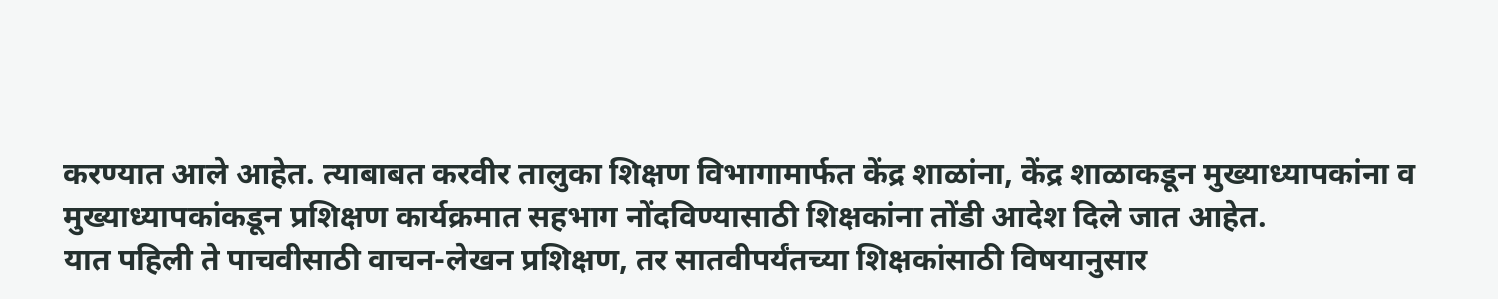करण्यात आले आहेत. त्याबाबत करवीर तालुका शिक्षण विभागामार्फत केंद्र शाळांना, केंद्र शाळाकडून मुख्याध्यापकांना व मुख्याध्यापकांकडून प्रशिक्षण कार्यक्रमात सहभाग नोंदविण्यासाठी शिक्षकांना तोंडी आदेश दिले जात आहेत.
यात पहिली ते पाचवीसाठी वाचन-लेखन प्रशिक्षण, तर सातवीपर्यंतच्या शिक्षकांसाठी विषयानुसार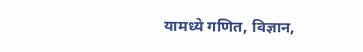यामध्ये गणित, विज्ञान,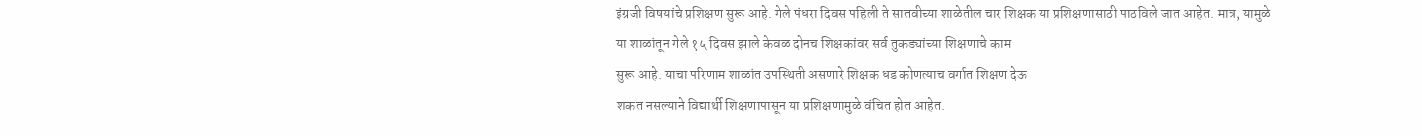इंग्रजी विषयांचे प्रशिक्षण सुरू आहे. गेले पंधरा दिवस पहिली ते सातवीच्या शाळेतील चार शिक्षक या प्रशिक्षणासाठी पाठविले जात आहेत. मात्र, यामुळे या शाळांतून गेले १५ दिवस झाले केवळ दोनच शिक्षकांवर सर्व तुकड्यांच्या शिक्षणाचे काम
सुरू आहे. याचा परिणाम शाळांत उपस्थिती असणारे शिक्षक धड कोणत्याच वर्गात शिक्षण देऊ
शकत नसल्याने विद्यार्थी शिक्षणापासून या प्रशिक्षणामुळे वंचित होत आहेत.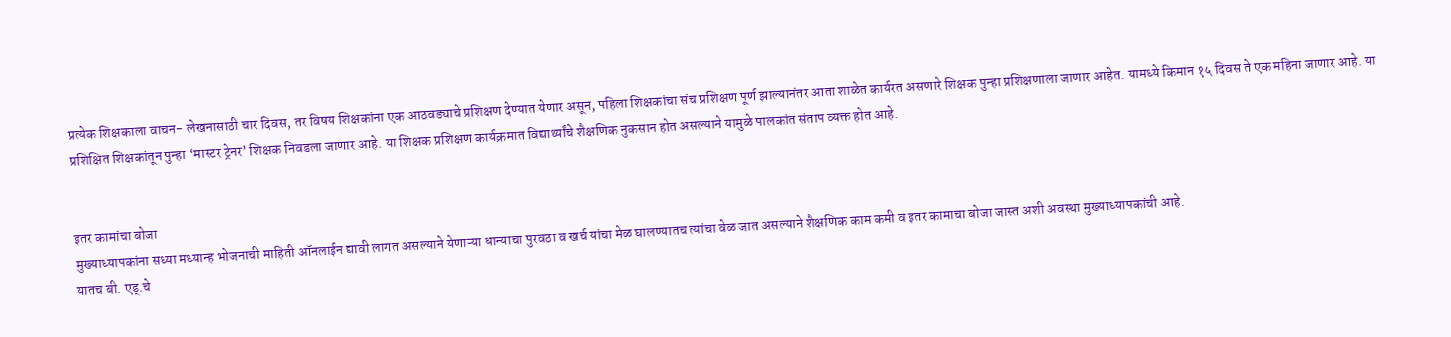प्रत्येक शिक्षकाला वाचन- लेखनासाठी चार दिवस, तर विषय शिक्षकांना एक आठवड्याचे प्रशिक्षण देण्यात येणार असून, पहिला शिक्षकांचा संच प्रशिक्षण पूर्ण झाल्यानंतर आता शाळेत कार्यरत असणारे शिक्षक पुन्हा प्रशिक्षणाला जाणार आहेत. यामध्ये किमान १५ दिवस ते एक महिना जाणार आहे. या प्रशिक्षित शिक्षकांतून पुन्हा ‘मास्टर ट्रेनर’ शिक्षक निवडला जाणार आहे. या शिक्षक प्रशिक्षण कार्यक्रमात विद्यार्थ्यांचे शैक्षणिक नुकसान होत असल्याने यामुळे पालकांत संताप व्यक्त होत आहे.


इतर कामांचा बोजा
मुख्याध्यापकांना सध्या मध्यान्ह भोजनाची माहिती ऑनलाईन द्यावी लागत असल्याने येणाऱ्या धान्याचा पुरवठा व खर्च यांचा मेळ घालण्यातच त्यांचा वेळ जात असल्याने शैक्षणिक काम कमी व इतर कामाचा बोजा जास्त अशी अवस्था मुख्याध्यापकांची आहे.
यातच बी. एड्.चे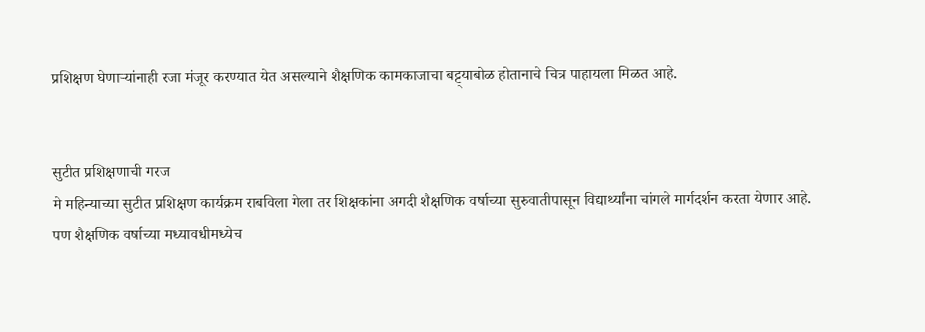प्रशिक्षण घेणाऱ्यांनाही रजा मंजूर करण्यात येत असल्याने शैक्षणिक कामकाजाचा बट्ट्याबोळ होतानाचे चित्र पाहायला मिळत आहे.


सुटीत प्रशिक्षणाची गरज
मे महिन्याच्या सुटीत प्रशिक्षण कार्यक्रम राबविला गेला तर शिक्षकांना अगदी शैक्षणिक वर्षाच्या सुरुवातीपासून विद्यार्थ्यांना चांगले मार्गदर्शन करता येणार आहे.
पण शैक्षणिक वर्षाच्या मध्यावधीमध्येच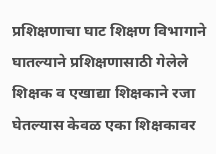प्रशिक्षणाचा घाट शिक्षण विभागाने घातल्याने प्रशिक्षणासाठी गेलेले शिक्षक व एखाद्या शिक्षकाने रजा घेतल्यास केवळ एका शिक्षकावर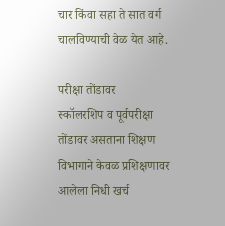चार किंवा सहा ते सात वर्ग चालविण्याची वेळ येत आहे.

परीक्षा तोंडावर
स्कॉलरशिप व पूर्वपरीक्षा तोंडावर असताना शिक्षण विभागाने केवळ प्रशिक्षणावर आलेला निधी खर्च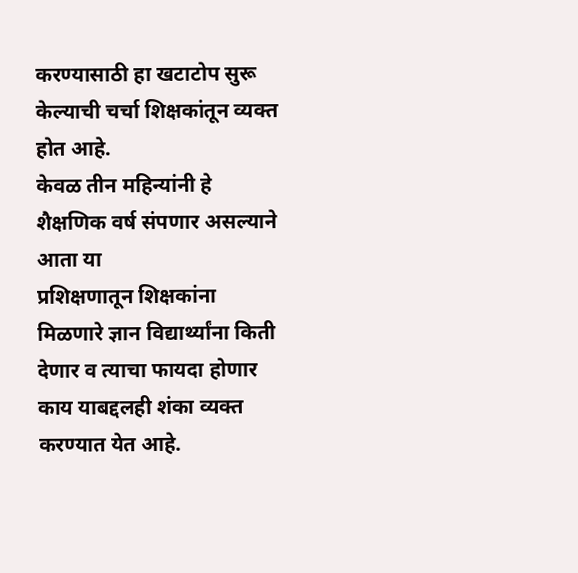करण्यासाठी हा खटाटोप सुरू केल्याची चर्चा शिक्षकांतून व्यक्त होत आहे.
केवळ तीन महिन्यांनी हे शैक्षणिक वर्ष संपणार असल्याने आता या
प्रशिक्षणातून शिक्षकांना मिळणारे ज्ञान विद्यार्थ्यांना किती देणार व त्याचा फायदा होणार काय याबद्दलही शंका व्यक्त करण्यात येत आहे.